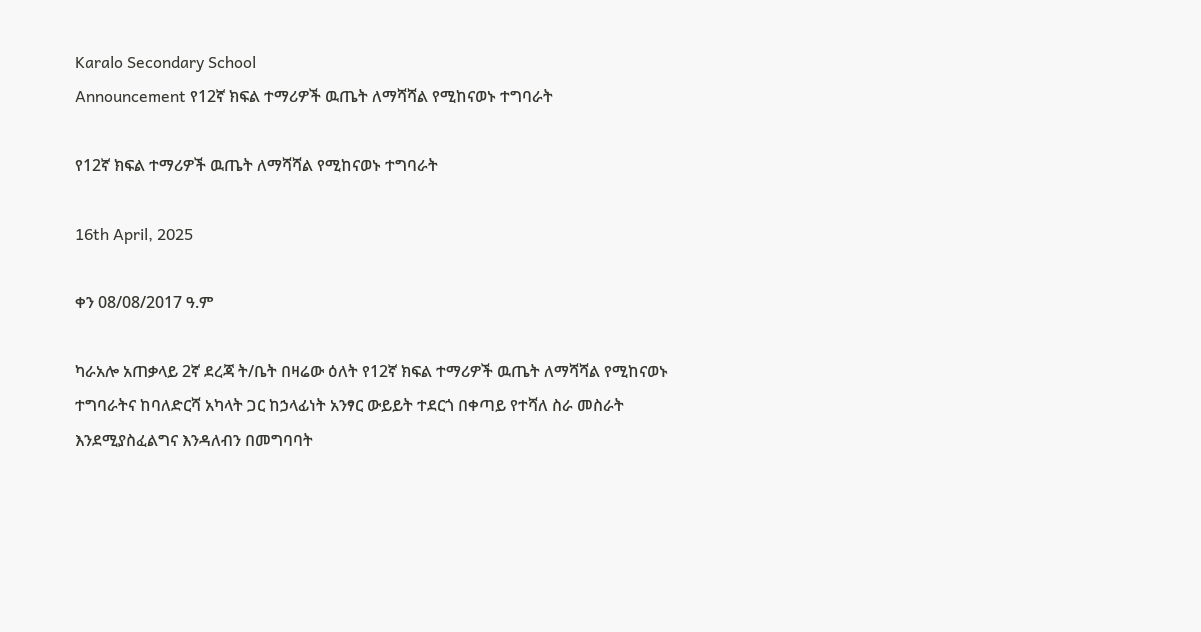Karalo Secondary School
Announcement የ12ኛ ክፍል ተማሪዎች ዉጤት ለማሻሻል የሚከናወኑ ተግባራት

የ12ኛ ክፍል ተማሪዎች ዉጤት ለማሻሻል የሚከናወኑ ተግባራት

16th April, 2025

ቀን 08/08/2017 ዓ.ም

ካራአሎ አጠቃላይ 2ኛ ደረጃ ት/ቤት በዛሬው ዕለት የ12ኛ ክፍል ተማሪዎች ዉጤት ለማሻሻል የሚከናወኑ ተግባራትና ከባለድርሻ አካላት ጋር ከኃላፊነት አንፃር ውይይት ተደርጎ በቀጣይ የተሻለ ስራ መስራት እንደሚያስፈልግና እንዳለብን በመግባባት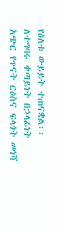የዕለቱ ውይይት ተጠናቋል፡፡ ለተግባሩ ቀጣይነት በኃላፊነት አጭር የጥናት ርዕስና ፍላጎት መነሻ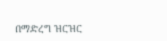በማድረግ ዝርዝር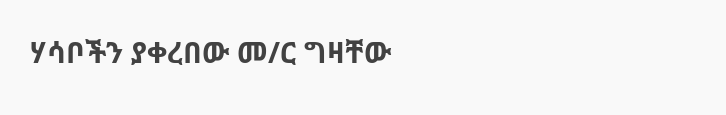ሃሳቦችን ያቀረበው መ/ር ግዛቸው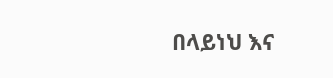በላይነህ እና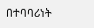በተባባሪነት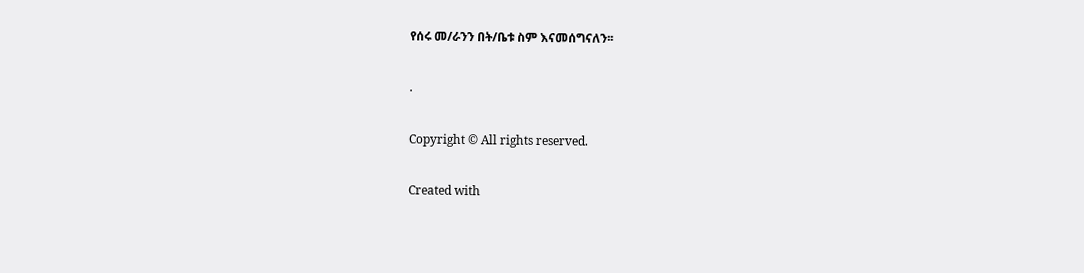የሰሩ መ/ራንን በት/ቤቱ ስም እናመሰግናለን፡፡

.

Copyright © All rights reserved.

Created with